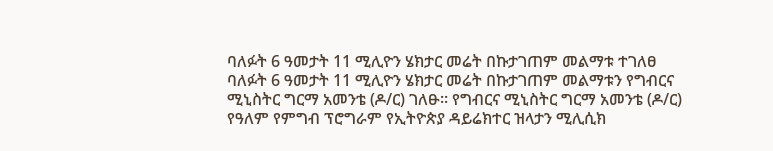ባለፉት 6 ዓመታት 11 ሚሊዮን ሄክታር መሬት በኩታገጠም መልማቱ ተገለፀ
ባለፉት 6 ዓመታት 11 ሚሊዮን ሄክታር መሬት በኩታገጠም መልማቱን የግብርና ሚኒስትር ግርማ አመንቴ (ዶ/ር) ገለፁ፡፡ የግብርና ሚኒስትር ግርማ አመንቴ (ዶ/ር) የዓለም የምግብ ፕሮግራም የኢትዮጵያ ዳይሬክተር ዝላታን ሚሊሲክ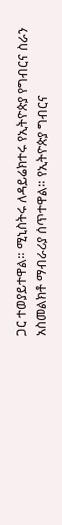ጋር ተወያይተዋል። ሚኒስትሩ ለዳይሬክተሩ የኢትዮጵያ የግብርና ስራን አስመልክቶ ማብራሪያ ሰጥተዋል። የኢትዮጵያ ግብርና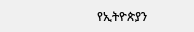የኢትዮጵያን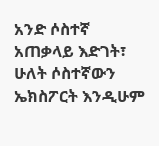አንድ ሶስተኛ አጠቃላይ እድገት፣ ሁለት ሶስተኛውን ኤክስፖርት እንዲሁም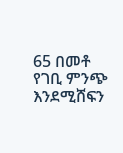65 በመቶ የገቢ ምንጭ እንደሚሸፍን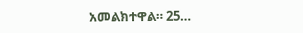አመልክተዋል። 25…